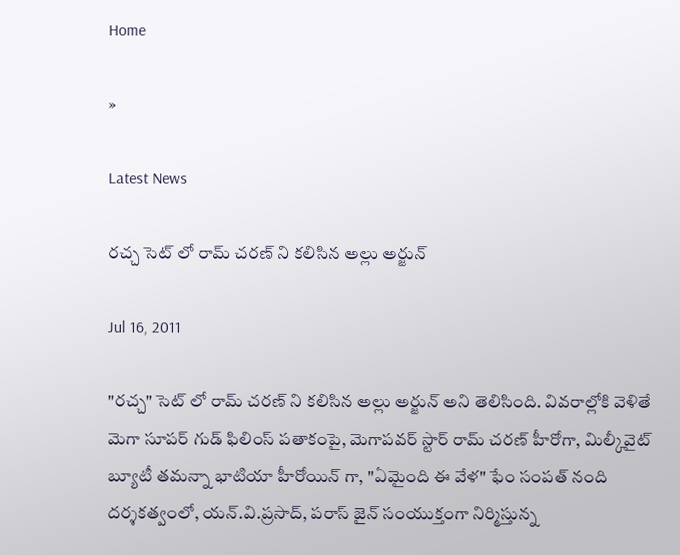Home

»

Latest News

రచ్చ సెట్ లో రామ్ చరణ్ ని కలిసిన అల్లు అర్జున్

Jul 16, 2011

"రచ్చ" సెట్ లో రామ్ చరణ్ ని కలిసిన అల్లు అర్జున్ అని తెలిసింది. వివరాల్లోకి వెళితే మెగా సూపర్ గుడ్ ఫిలింస్ పతాకంపై, మెగాపవర్ స్టార్ రామ్ చరణ్ హీరోగా, మిల్కీవైట్ బ్యూటీ తమన్నా భాటియా హీరోయిన్ గా, "ఏమైంది ఈ వేళ" ఫేం సంపత్ నంది దర్శకత్వంలో, యన్.వి.ప్రసాద్, పరాస్ జైన్ సంయుక్తంగా నిర్మిస్తున్న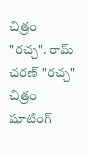చిత్రం "రచ్చ". రామ్ చరణ్ "రచ్చ" చిత్రం షూటింగ్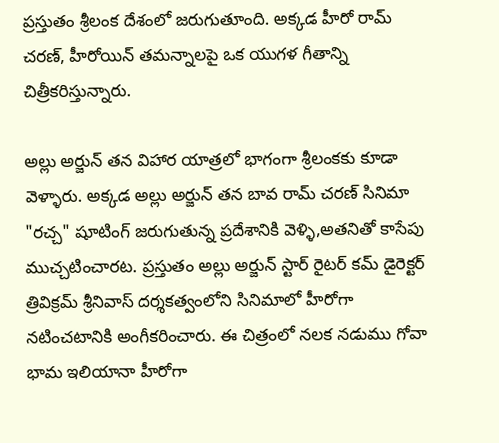ప్రస్తుతం శ్రీలంక దేశంలో జరుగుతూంది. అక్కడ హీరో రామ్ చరణ్, హీరోయిన్ తమన్నాలపై ఒక యుగళ గీతాన్ని చిత్రీకరిస్తున్నారు.

అల్లు అర్జున్ తన విహార యాత్రలో భాగంగా శ్రీలంకకు కూడా వెళ్ళారు. అక్కడ అల్లు అర్జున్ తన బావ రామ్ చరణ్ సినిమా "రచ్చ" షూటింగ్ జరుగుతున్న ప్రదేశానికి వెళ్ళి,అతనితో కాసేపు ముచ్చటించారట. ప్రస్తుతం అల్లు అర్జున్ స్టార్ రైటర్ కమ్ డైరెక్టర్ త్రివిక్రమ్ శ్రీనివాస్ దర్శకత్వంలోని సినిమాలో హీరోగా నటించటానికి అంగీకరించారు. ఈ చిత్రంలో నలక నడుము గోవా భామ ఇలియానా హీరోగా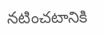నటించటానికి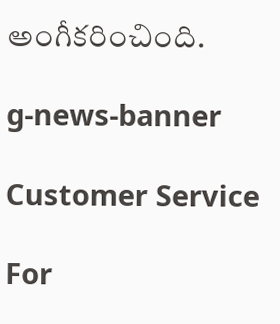అంగీకరించింది.

g-news-banner

Customer Service

For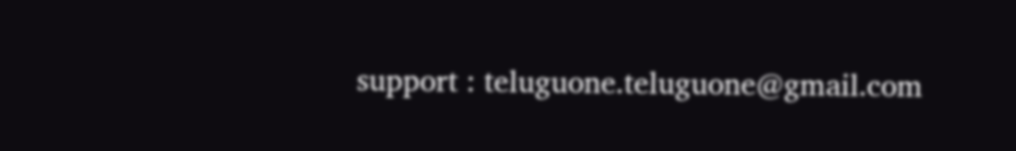support : teluguone.teluguone@gmail.com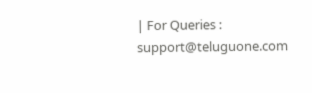| For Queries : support@teluguone.com